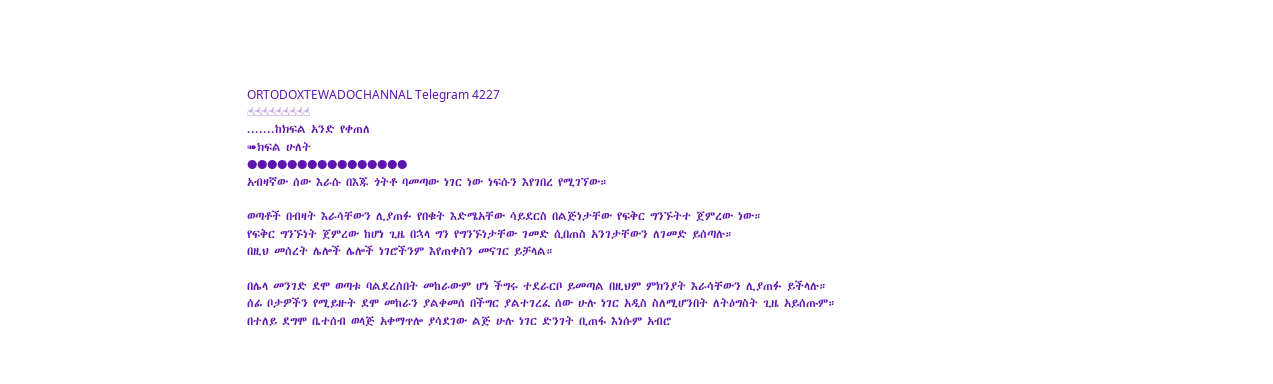ORTODOXTEWADOCHANNAL Telegram 4227
☝☝☝☝☝☝☝☝☝
.......ከክፍል አንድ የቀጠለ
➠ክፍል ሁለት
●●●●●●●●●●●●●●●●
አብዛኛው ሰው እራሱ በእጁ ጎትቶ ባመጣው ነገር ነው ነፍሱን እየገበረ የሚገኘው።

ወጣቶች በብዛት እራሳቸውን ሊያጠፉ የበቁት እድሜአቸው ሳይደርስ በልጅነታቸው የፍቅር ግንኙትተ ጀምረው ነው።
የፍቅር ግንኙነት ጀምረው ከሆነ ጊዜ በኋላ ግን የግንኙነታቸው ገመድ ሲበጠስ አንገታቸውን ለገመድ ይሰጣሉ።
በዚህ መሰረት ሌሎች ሌሎች ነገሮችንም እየጠቀስን መናገር ይቻላል።

በሌላ መንገድ ደሞ ወጣቱ ባልደረሰበት መከራውም ሆነ ችግሩ ተደራርቦ ይመጣል በዚህም ምክንያት እራሳቸውን ሊያጠፉ ይችላሉ።
ሰፊ ቦታዎችን የሚይዙት ደሞ መከራን ያልቀመሰ በችግር ያልተገረፈ ሰው ሁሉ ነገር አዲስ ስለሚሆንበት ለትዕግስት ጊዜ አይሰጡም።
በተለይ ደግሞ ቤተሰብ ወላጅ አቀማጥሎ ያሳደገው ልጅ ሁሉ ነገር ድንገት ቢጠፋ እነሱም አብሮ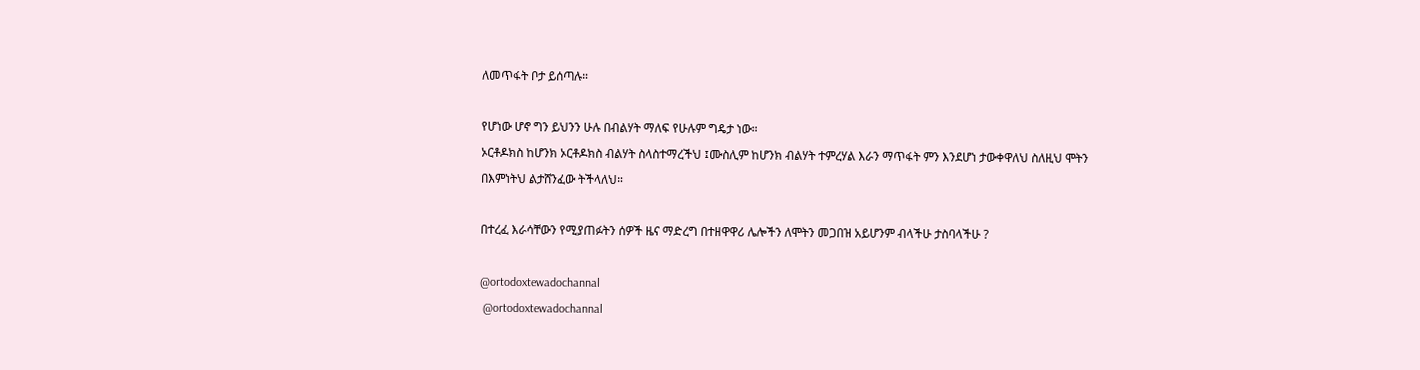ለመጥፋት ቦታ ይሰጣሉ።

የሆነው ሆኖ ግን ይህንን ሁሉ በብልሃት ማለፍ የሁሉም ግዴታ ነው።
ኦርቶዶክስ ከሆንክ ኦርቶዶክስ ብልሃት ስላስተማረችህ ፤ሙስሊም ከሆንክ ብልሃት ተምረሃል እራን ማጥፋት ምን እንደሆነ ታውቀዋለህ ስለዚህ ሞትን በእምነትህ ልታሸንፈው ትችላለህ።

በተረፈ እራሳቸውን የሚያጠፉትን ሰዎች ዜና ማድረግ በተዘዋዋሪ ሌሎችን ለሞትን መጋበዝ አይሆንም ብላችሁ ታስባላችሁ ?

@ortodoxtewadochannal
 @ortodoxtewadochannal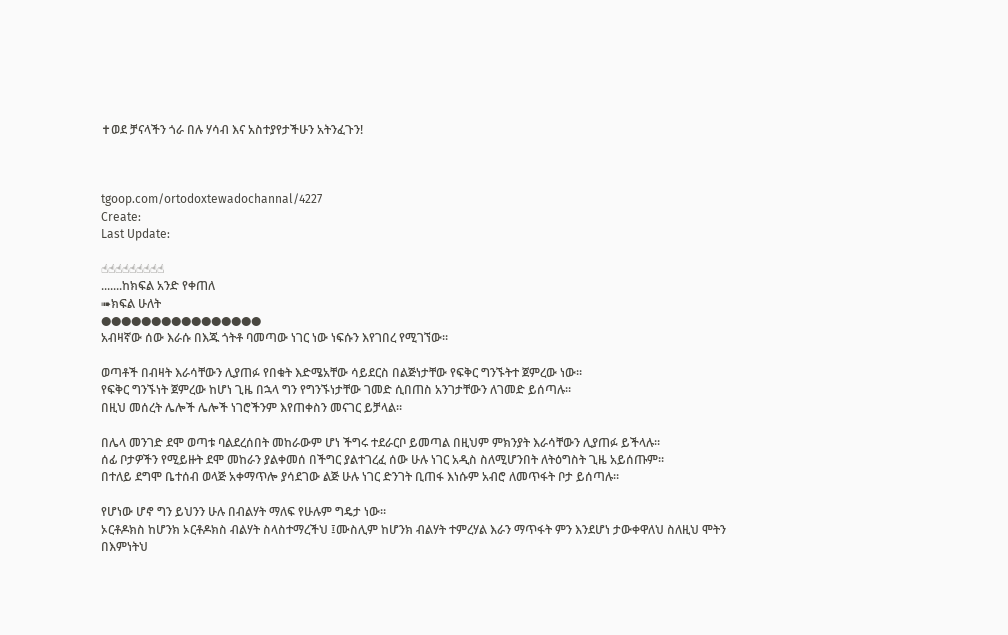✝ወደ ቻናላችን ጎራ በሉ ሃሳብ እና አስተያየታችሁን አትንፈጉን!



tgoop.com/ortodoxtewadochannal/4227
Create:
Last Update:

☝☝☝☝☝☝☝☝☝
.......ከክፍል አንድ የቀጠለ
➠ክፍል ሁለት
●●●●●●●●●●●●●●●●
አብዛኛው ሰው እራሱ በእጁ ጎትቶ ባመጣው ነገር ነው ነፍሱን እየገበረ የሚገኘው።

ወጣቶች በብዛት እራሳቸውን ሊያጠፉ የበቁት እድሜአቸው ሳይደርስ በልጅነታቸው የፍቅር ግንኙትተ ጀምረው ነው።
የፍቅር ግንኙነት ጀምረው ከሆነ ጊዜ በኋላ ግን የግንኙነታቸው ገመድ ሲበጠስ አንገታቸውን ለገመድ ይሰጣሉ።
በዚህ መሰረት ሌሎች ሌሎች ነገሮችንም እየጠቀስን መናገር ይቻላል።

በሌላ መንገድ ደሞ ወጣቱ ባልደረሰበት መከራውም ሆነ ችግሩ ተደራርቦ ይመጣል በዚህም ምክንያት እራሳቸውን ሊያጠፉ ይችላሉ።
ሰፊ ቦታዎችን የሚይዙት ደሞ መከራን ያልቀመሰ በችግር ያልተገረፈ ሰው ሁሉ ነገር አዲስ ስለሚሆንበት ለትዕግስት ጊዜ አይሰጡም።
በተለይ ደግሞ ቤተሰብ ወላጅ አቀማጥሎ ያሳደገው ልጅ ሁሉ ነገር ድንገት ቢጠፋ እነሱም አብሮ ለመጥፋት ቦታ ይሰጣሉ።

የሆነው ሆኖ ግን ይህንን ሁሉ በብልሃት ማለፍ የሁሉም ግዴታ ነው።
ኦርቶዶክስ ከሆንክ ኦርቶዶክስ ብልሃት ስላስተማረችህ ፤ሙስሊም ከሆንክ ብልሃት ተምረሃል እራን ማጥፋት ምን እንደሆነ ታውቀዋለህ ስለዚህ ሞትን በእምነትህ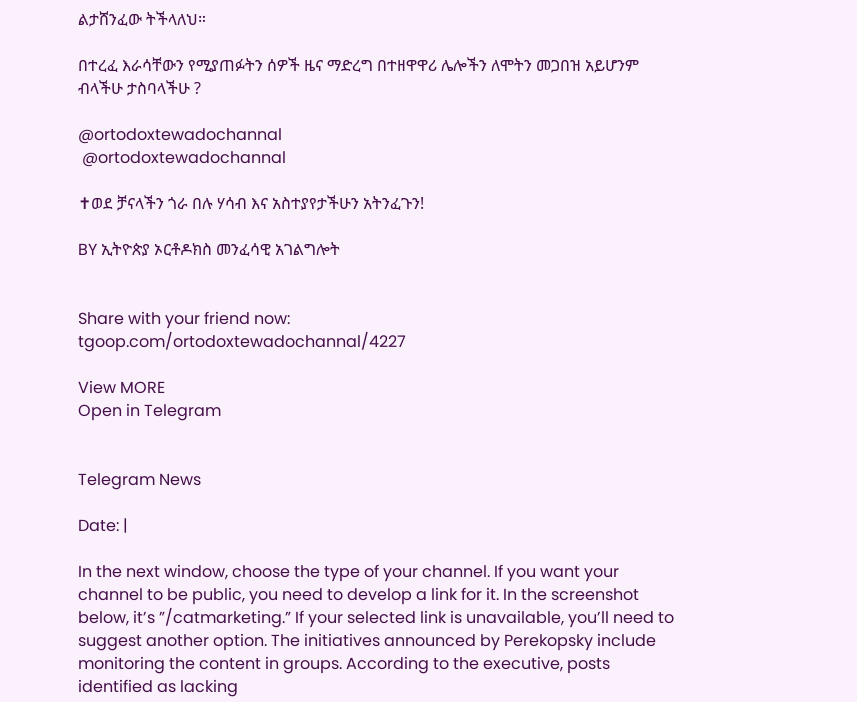ልታሸንፈው ትችላለህ።

በተረፈ እራሳቸውን የሚያጠፉትን ሰዎች ዜና ማድረግ በተዘዋዋሪ ሌሎችን ለሞትን መጋበዝ አይሆንም ብላችሁ ታስባላችሁ ?

@ortodoxtewadochannal
 @ortodoxtewadochannal

✝ወደ ቻናላችን ጎራ በሉ ሃሳብ እና አስተያየታችሁን አትንፈጉን!

BY ኢትዮጵያ ኦርቶዶክስ መንፈሳዊ አገልግሎት


Share with your friend now:
tgoop.com/ortodoxtewadochannal/4227

View MORE
Open in Telegram


Telegram News

Date: |

In the next window, choose the type of your channel. If you want your channel to be public, you need to develop a link for it. In the screenshot below, it’s ”/catmarketing.” If your selected link is unavailable, you’ll need to suggest another option. The initiatives announced by Perekopsky include monitoring the content in groups. According to the executive, posts identified as lacking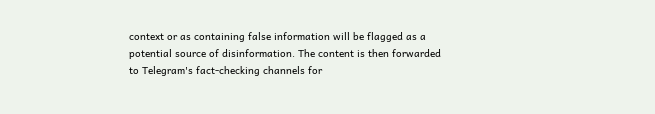context or as containing false information will be flagged as a potential source of disinformation. The content is then forwarded to Telegram's fact-checking channels for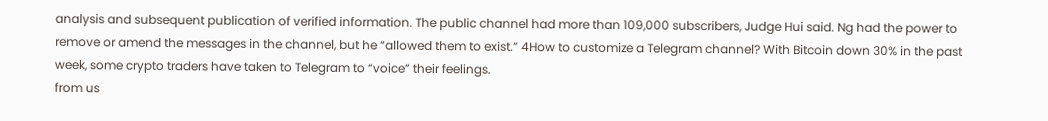analysis and subsequent publication of verified information. The public channel had more than 109,000 subscribers, Judge Hui said. Ng had the power to remove or amend the messages in the channel, but he “allowed them to exist.” 4How to customize a Telegram channel? With Bitcoin down 30% in the past week, some crypto traders have taken to Telegram to “voice” their feelings.
from us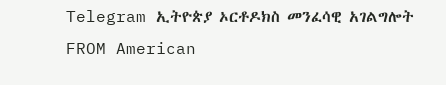Telegram ኢትዮጵያ ኦርቶዶክስ መንፈሳዊ አገልግሎት
FROM American